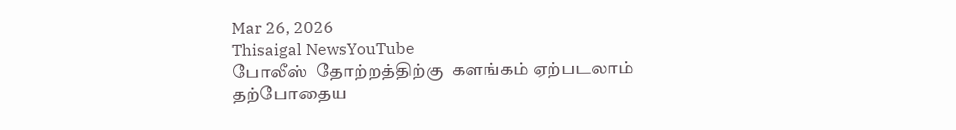Mar 26, 2026
Thisaigal NewsYouTube
போலீஸ்  தோற்றத்திற்கு  களங்கம் ஏற்படலாம்
தற்போதைய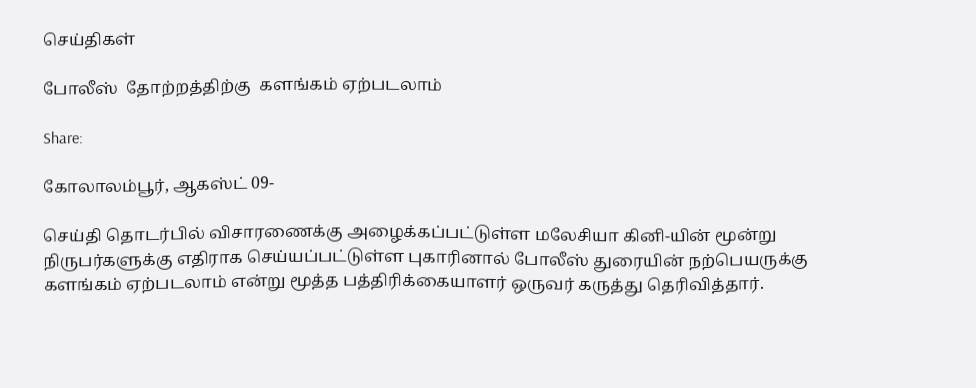செய்திகள்

போலீஸ்  தோற்றத்திற்கு  களங்கம் ஏற்படலாம்

Share:

கோலாலம்பூர், ஆகஸ்ட் 09-

செய்தி தொடர்பில் விசாரணைக்கு அழைக்கப்பட்டுள்ள மலேசியா கினி-யின் மூன்று நிருபர்களுக்கு எதிராக செய்யப்பட்டுள்ள புகாரினால் போலீஸ் துரையின் நற்பெயருக்கு களங்கம் ஏற்படலாம் என்று மூத்த பத்திரிக்கையாளர் ஒருவர் கருத்து தெரிவித்தார்.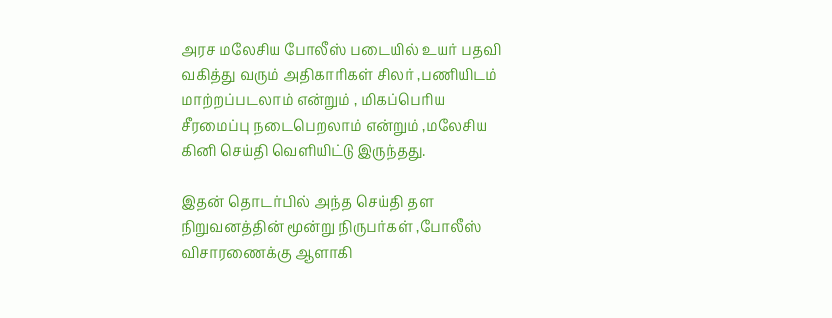அரச மலேசிய போலீஸ் படையில் உயர் பதவி வகித்து வரும் அதிகாரிகள் சிலர் ,பணியிடம் மாற்றப்படலாம் என்றும் , மிகப்பெரிய சீரமைப்பு நடைபெறலாம் என்றும் ,மலேசிய கினி செய்தி வெளியிட்டு இருந்தது.

இதன் தொடர்பில் அந்த செய்தி தள நிறுவனத்தின் மூன்று நிருபர்கள் ,போலீஸ் விசாரணைக்கு ஆளாகி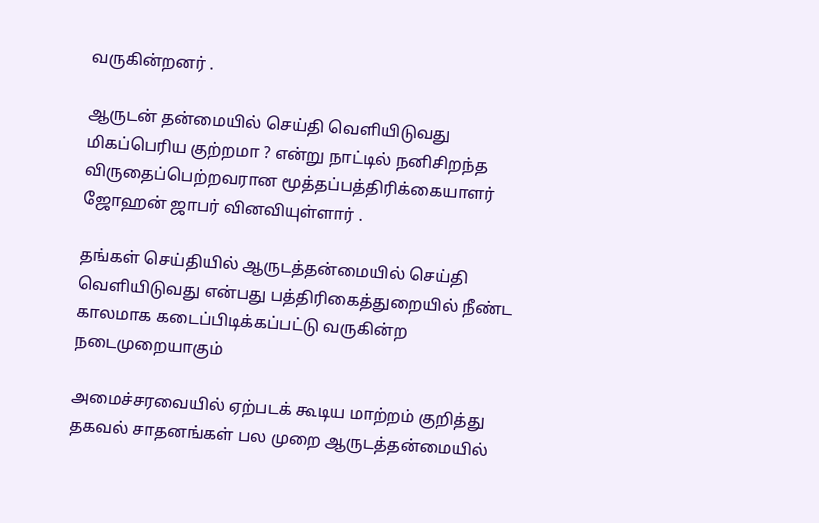வருகின்றனர் .

ஆருடன் தன்மையில் செய்தி வெளியிடுவது மிகப்பெரிய குற்றமா ? என்று நாட்டில் நனிசிறந்த விருதைப்பெற்றவரான மூத்தப்பத்திரிக்கையாளர் ஜோஹன் ஜாபர் வினவியுள்ளார் .

தங்கள் செய்தியில் ஆருடத்தன்மையில் செய்தி வெளியிடுவது என்பது பத்திரிகைத்துறையில் நீண்ட காலமாக கடைப்பிடிக்கப்பட்டு வருகின்ற நடைமுறையாகும்

அமைச்சரவையில் ஏற்படக் கூடிய மாற்றம் குறித்து தகவல் சாதனங்கள் பல முறை ஆருடத்தன்மையில்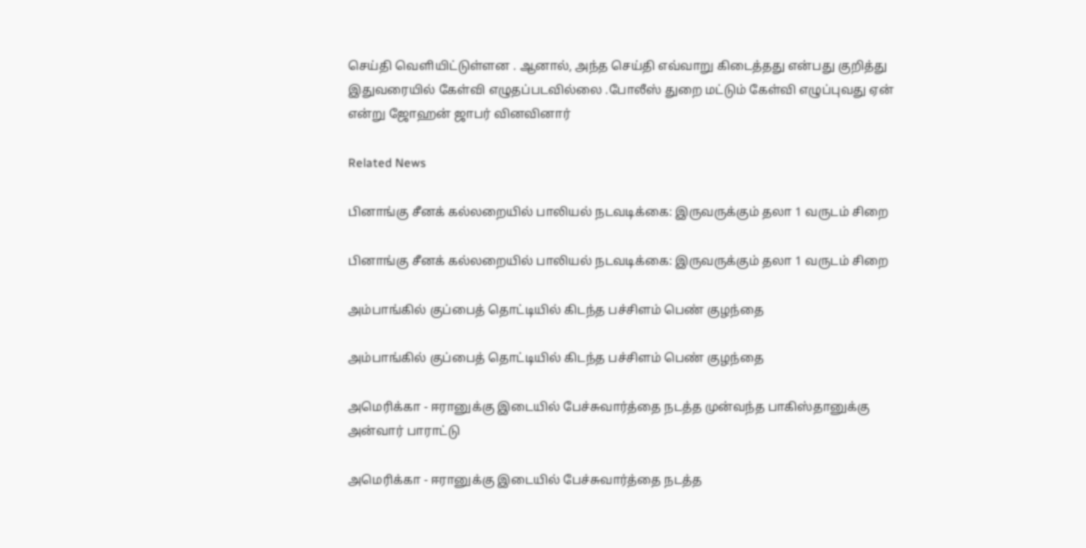செய்தி வெளியிட்டுள்ளன . ஆனால், அந்த செய்தி எவ்வாறு கிடைத்தது என்பது குறித்து இதுவரையில் கேள்வி எழுதப்படவில்லை .போலீஸ் துறை மட்டும் கேள்வி எழுப்புவது ஏன் என்று ஜோஹன் ஜாபர் வினவினார்

Related News

பினாங்கு சீனக் கல்லறையில் பாலியல் நடவடிக்கை: இருவருக்கும் தலா 1 வருடம் சிறை

பினாங்கு சீனக் கல்லறையில் பாலியல் நடவடிக்கை: இருவருக்கும் தலா 1 வருடம் சிறை

அம்பாங்கில் குப்பைத் தொட்டியில் கிடந்த பச்சிளம் பெண் குழந்தை

அம்பாங்கில் குப்பைத் தொட்டியில் கிடந்த பச்சிளம் பெண் குழந்தை

அமெரிக்கா - ஈரானுக்கு இடையில் பேச்சுவார்த்தை நடத்த முன்வந்த பாகிஸ்தானுக்கு அன்வார் பாராட்டு

அமெரிக்கா - ஈரானுக்கு இடையில் பேச்சுவார்த்தை நடத்த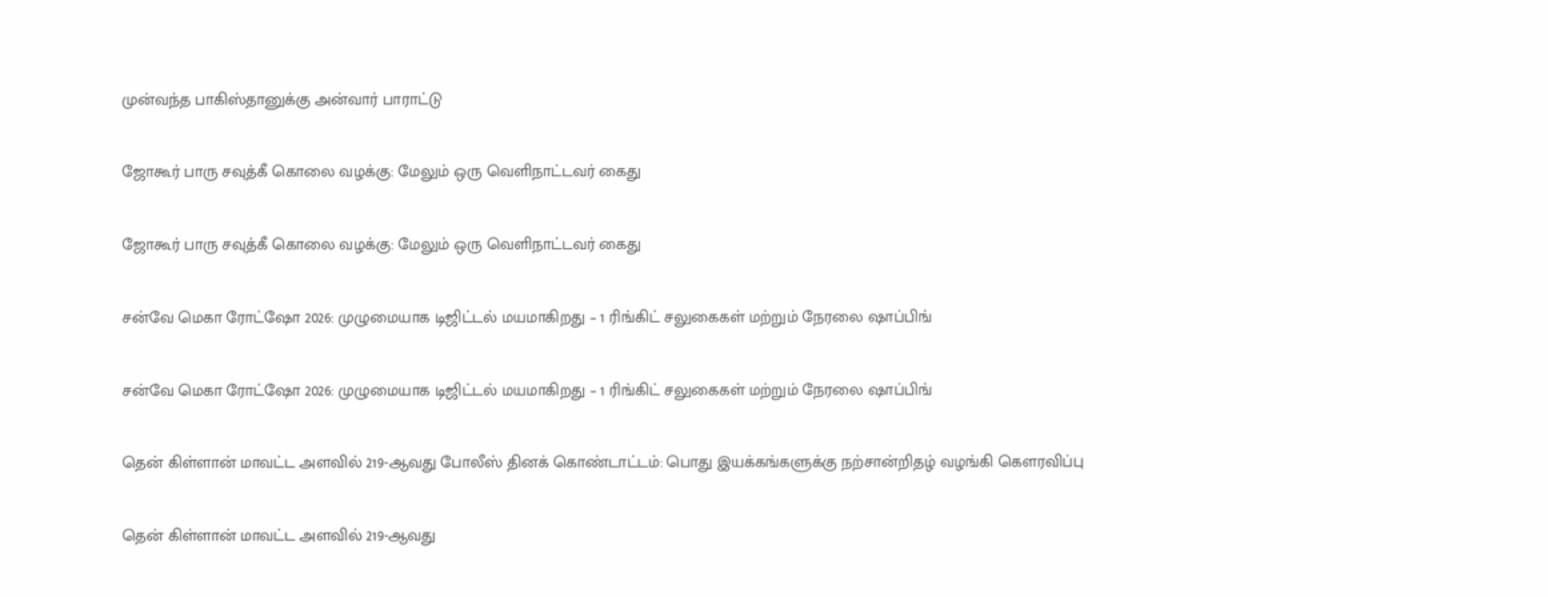முன்வந்த பாகிஸ்தானுக்கு அன்வார் பாராட்டு

ஜோகூர் பாரு சவுத்கீ கொலை வழக்கு: மேலும் ஒரு வெளிநாட்டவர் கைது

ஜோகூர் பாரு சவுத்கீ கொலை வழக்கு: மேலும் ஒரு வெளிநாட்டவர் கைது

சன்வே மெகா ரோட்ஷோ 2026: முழுமையாக டிஜிட்டல் மயமாகிறது – 1 ரிங்கிட் சலுகைகள் மற்றும் நேரலை ஷாப்பிங்

சன்வே மெகா ரோட்ஷோ 2026: முழுமையாக டிஜிட்டல் மயமாகிறது – 1 ரிங்கிட் சலுகைகள் மற்றும் நேரலை ஷாப்பிங்

தென் கிள்ளான் மாவட்ட அளவில் 219-ஆவது போலீஸ் தினக் கொண்டாட்டம்: பொது இயக்கங்களுக்கு நற்சான்றிதழ் வழங்கி கௌரவிப்பு

தென் கிள்ளான் மாவட்ட அளவில் 219-ஆவது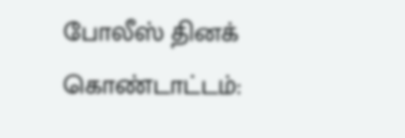போலீஸ் தினக் கொண்டாட்டம்: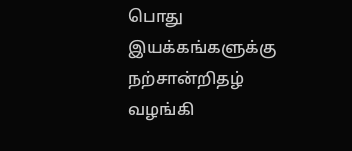பொது இயக்கங்களுக்கு நற்சான்றிதழ் வழங்கி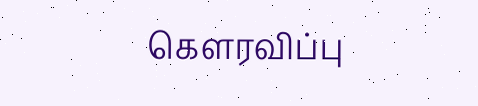கௌரவிப்பு